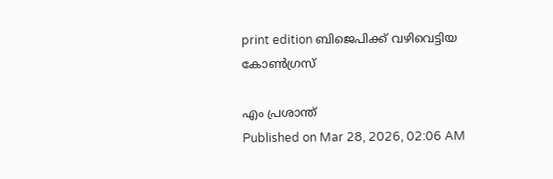print edition ബിജെപിക്ക് വഴിവെട്ടിയ കോൺഗ്രസ്

എം പ്രശാന്ത്
Published on Mar 28, 2026, 02:06 AM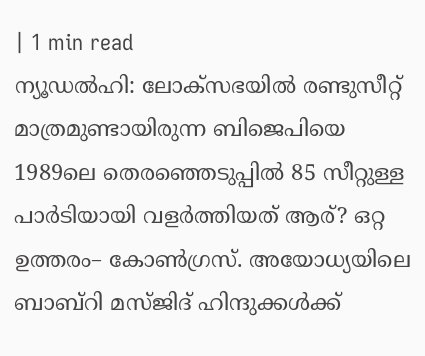| 1 min read
ന്യൂഡൽഹി: ലോക്സഭയിൽ രണ്ടുസീറ്റ് മാത്രമുണ്ടായിരുന്ന ബിജെപിയെ 1989ലെ തെരഞ്ഞെടുപ്പിൽ 85 സീറ്റുള്ള പാർടിയായി വളർത്തിയത് ആര്? ഒറ്റ ഉത്തരം– കോൺഗ്രസ്. അയോധ്യയിലെ ബാബ്റി മസ്ജിദ് ഹിന്ദുക്കൾക്ക്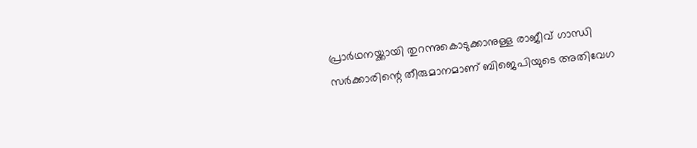പ്രാർഥനയ്ക്കായി തുറന്നുകൊടുക്കാനുള്ള രാജീവ് ഗാന്ധി സർക്കാരിന്റെ തീരുമാനമാണ് ബിജെപിയുടെ അതിവേഗ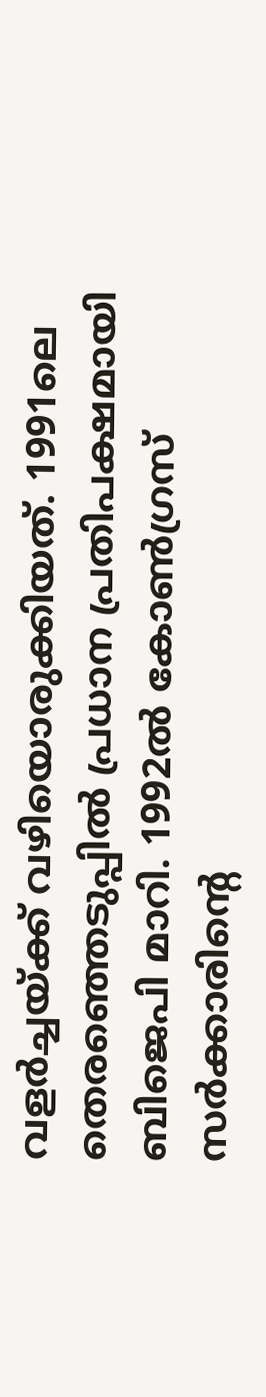വളർച്ചയ്ക്ക് വഴിയൊരുക്കിയത്. 1991ലെ തെരഞ്ഞെടുപ്പിൽ പ്രധാന പ്രതിപക്ഷമായി ബിജെപി മാറി. 1992ൽ കോൺഗ്രസ് സർക്കാരിന്റെ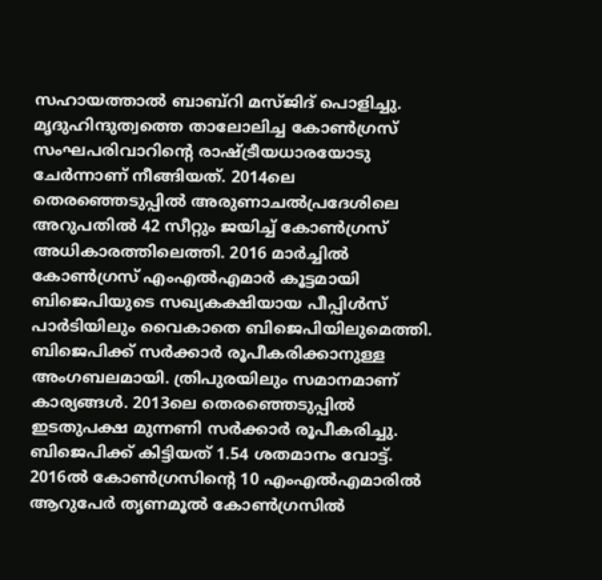സഹായത്താൽ ബാബ്റി മസ്ജിദ് പൊളിച്ചു.
മൃദുഹിന്ദുത്വത്തെ താലോലിച്ച കോൺഗ്രസ് സംഘപരിവാറിന്റെ രാഷ്ട്രീയധാരയോടു ചേർന്നാണ് നീങ്ങിയത്. 2014ലെ തെരഞ്ഞെടുപ്പിൽ അരുണാചൽപ്രദേശിലെ അറുപതിൽ 42 സീറ്റും ജയിച്ച് കോൺഗ്രസ് അധികാരത്തിലെത്തി. 2016 മാർച്ചിൽ കോൺഗ്രസ് എംഎൽഎമാർ കൂട്ടമായി ബിജെപിയുടെ സഖ്യകക്ഷിയായ പീപ്പിൾസ് പാർടിയിലും വൈകാതെ ബിജെപിയിലുമെത്തി. ബിജെപിക്ക് സർക്കാർ രൂപീകരിക്കാനുള്ള അംഗബലമായി. ത്രിപുരയിലും സമാനമാണ് കാര്യങ്ങൾ. 2013ലെ തെരഞ്ഞെടുപ്പിൽ ഇടതുപക്ഷ മുന്നണി സർക്കാർ രൂപീകരിച്ചു. ബിജെപിക്ക് കിട്ടിയത് 1.54 ശതമാനം വോട്ട്. 2016ൽ കോൺഗ്രസിന്റെ 10 എംഎൽഎമാരിൽ ആറുപേർ തൃണമൂൽ കോൺഗ്രസിൽ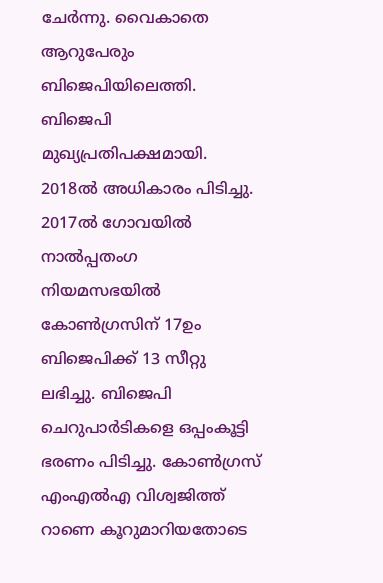ചേർന്നു. വൈകാതെ ആറുപേരും ബിജെപിയിലെത്തി. ബിജെപി മുഖ്യപ്രതിപക്ഷമായി. 2018ൽ അധികാരം പിടിച്ചു.
2017ൽ ഗോവയിൽ നാൽപ്പതംഗ നിയമസഭയിൽ കോൺഗ്രസിന് 17ഉം ബിജെപിക്ക് 13 സീറ്റു ലഭിച്ചു. ബിജെപി ചെറുപാർടികളെ ഒപ്പംകൂട്ടി ഭരണം പിടിച്ചു. കോൺഗ്രസ് എംഎൽഎ വിശ്വജിത്ത് റാണെ കൂറുമാറിയതോടെ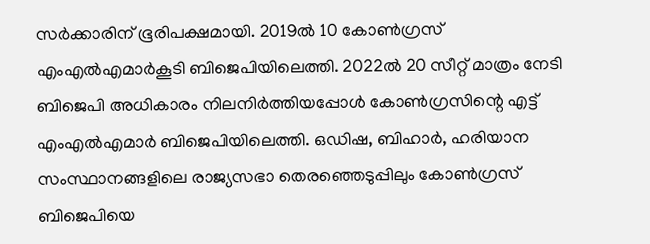സർക്കാരിന് ഭൂരിപക്ഷമായി. 2019ൽ 10 കോൺഗ്രസ് എംഎൽഎമാർകൂടി ബിജെപിയിലെത്തി. 2022ൽ 20 സീറ്റ് മാത്രം നേടി ബിജെപി അധികാരം നിലനിർത്തിയപ്പോൾ കോൺഗ്രസിന്റെ എട്ട് എംഎൽഎമാർ ബിജെപിയിലെത്തി. ഒഡിഷ, ബിഹാർ, ഹരിയാന സംസ്ഥാനങ്ങളിലെ രാജ്യസഭാ തെരഞ്ഞെടുപ്പിലും കോൺഗ്രസ് ബിജെപിയെ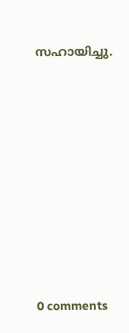സഹായിച്ചു.









0 comments